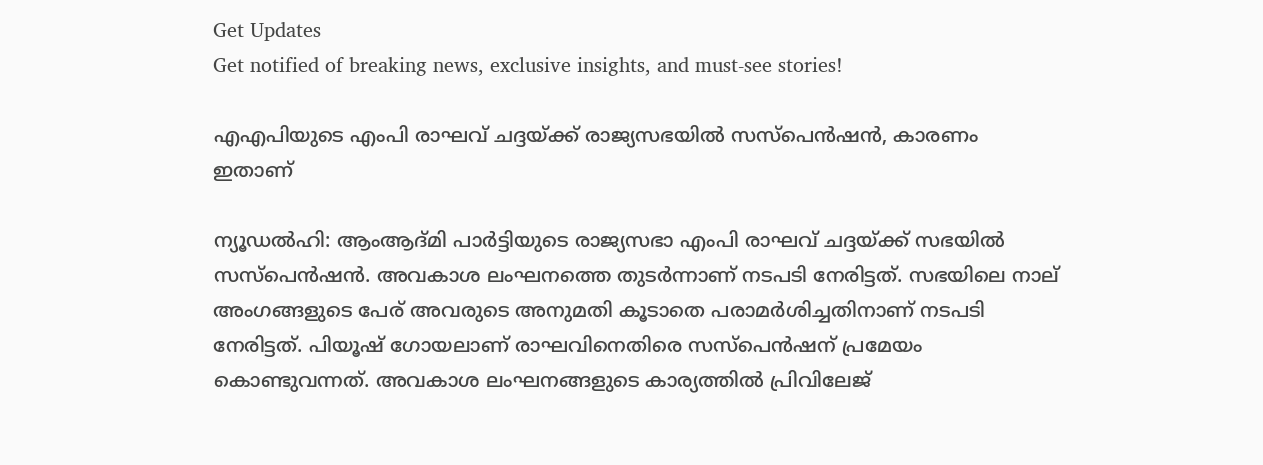Get Updates
Get notified of breaking news, exclusive insights, and must-see stories!

എഎപിയുടെ എംപി രാഘവ് ചദ്ദയ്ക്ക് രാജ്യസഭയില്‍ സസ്‌പെന്‍ഷന്‍, കാരണം ഇതാണ്

ന്യൂഡല്‍ഹി: ആംആദ്മി പാര്‍ട്ടിയുടെ രാജ്യസഭാ എംപി രാഘവ് ചദ്ദയ്ക്ക് സഭയില്‍ സസ്‌പെന്‍ഷന്‍. അവകാശ ലംഘനത്തെ തുടര്‍ന്നാണ് നടപടി നേരിട്ടത്. സഭയിലെ നാല് അംഗങ്ങളുടെ പേര് അവരുടെ അനുമതി കൂടാതെ പരാമര്‍ശിച്ചതിനാണ് നടപടി നേരിട്ടത്. പിയൂഷ് ഗോയലാണ് രാഘവിനെതിരെ സസ്‌പെന്‍ഷന് പ്രമേയം കൊണ്ടുവന്നത്. അവകാശ ലംഘനങ്ങളുടെ കാര്യത്തില്‍ പ്രിവിലേജ്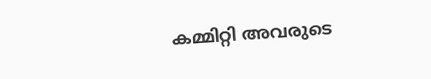കമ്മിറ്റി അവരുടെ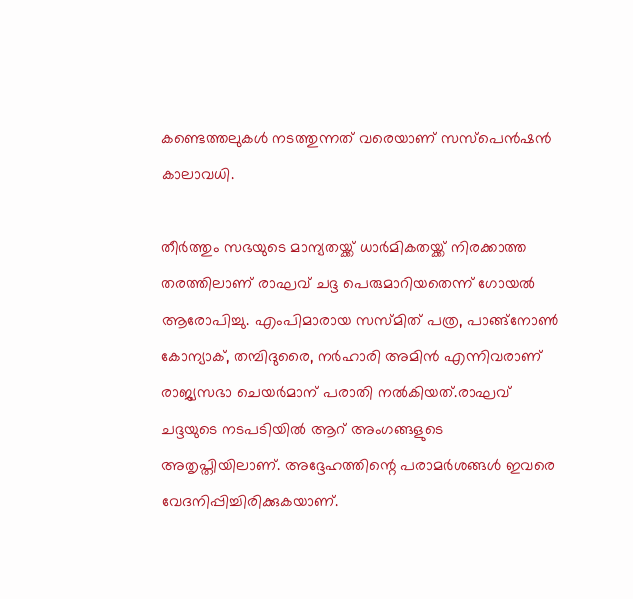കണ്ടെത്തലുകള്‍ നടത്തുന്നത് വരെയാണ് സസ്‌പെന്‍ഷന്‍ കാലാവധി.

തീര്‍ത്തും സഭയുടെ മാന്യതയ്ക്ക് ധാര്‍മികതയ്ക്ക് നിരക്കാത്ത തരത്തിലാണ് രാഘവ് ചദ്ദ പെരുമാറിയതെന്ന് ഗോയല്‍ ആരോപിച്ചു. എംപിമാരായ സസ്മിത് പത്ര, പാങ്ങ്‌നോണ്‍ കോന്യാക്, തമ്പിദുരൈ, നര്‍ഹാരി അമിന്‍ എന്നിവരാണ് രാജ്യസഭാ ചെയര്‍മാന് പരാതി നല്‍കിയത്.രാഘവ് ചദ്ദയുടെ നടപടിയില്‍ ആറ് അംഗങ്ങളുടെ അതൃപ്തിയിലാണ്. അദ്ദേഹത്തിന്റെ പരാമര്‍ശങ്ങള്‍ ഇവരെ വേദനിപ്പിച്ചിരിക്കുകയാണ്.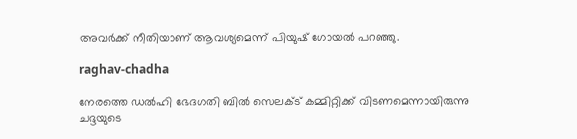അവര്‍ക്ക് നീതിയാണ് ആവശ്യമെന്ന് പിയുഷ് ഗോയല്‍ പറഞ്ഞു.

raghav-chadha

നേരത്തെ ഡല്‍ഹി ഭേദഗതി ബില്‍ സെലക്ട് കമ്മിറ്റിക്ക് വിടണമെന്നായിരുന്നു ചദ്ദയുടെ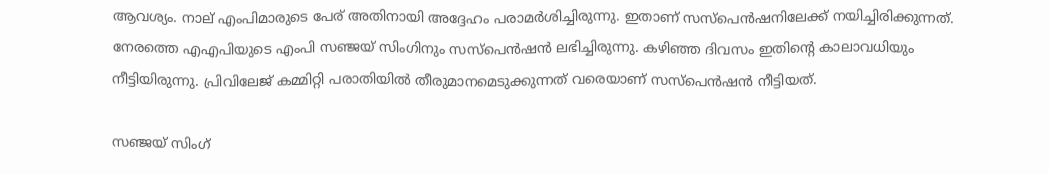ആവശ്യം. നാല് എംപിമാരുടെ പേര് അതിനായി അദ്ദേഹം പരാമര്‍ശിച്ചിരുന്നു. ഇതാണ് സസ്‌പെന്‍ഷനിലേക്ക് നയിച്ചിരിക്കുന്നത്. നേരത്തെ എഎപിയുടെ എംപി സഞ്ജയ് സിംഗിനും സസ്‌പെന്‍ഷന്‍ ലഭിച്ചിരുന്നു. കഴിഞ്ഞ ദിവസം ഇതിന്റെ കാലാവധിയും നീട്ടിയിരുന്നു. പ്രിവിലേജ് കമ്മിറ്റി പരാതിയില്‍ തീരുമാനമെടുക്കുന്നത് വരെയാണ് സസ്‌പെന്‍ഷന്‍ നീട്ടിയത്.

സഞ്ജയ് സിംഗ്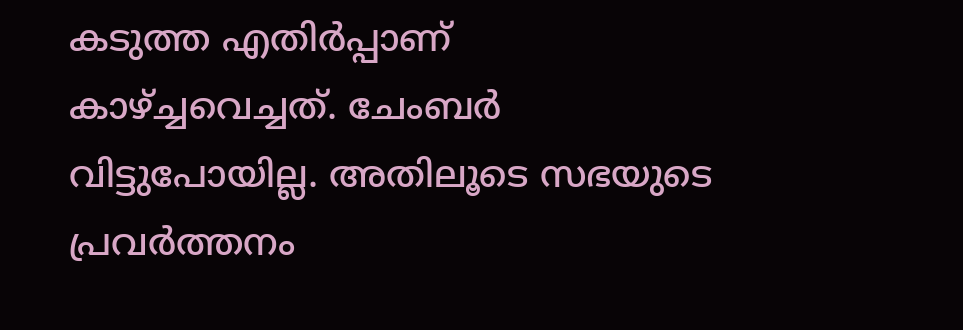കടുത്ത എതിര്‍പ്പാണ് കാഴ്ച്ചവെച്ചത്. ചേംബര്‍ വിട്ടുപോയില്ല. അതിലൂടെ സഭയുടെ പ്രവര്‍ത്തനം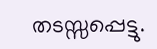തടസ്സപ്പെട്ടു.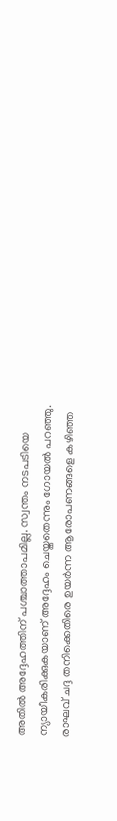അതില്‍ അദ്ദേഹത്തിന് പശ്ചാത്താപമില്ല. സ്വന്തം നടപടിയെ ന്യായീകരിക്കുകയാണ് അദ്ദേഹം ചെയ്തതെന്നും ഗോയല്‍ പറഞ്ഞു. രാഘവ് ചദ്ദ തനിക്കെതിരെ ഉയര്‍ന്ന ആരോപണങ്ങളെ കഴിഞ്ഞ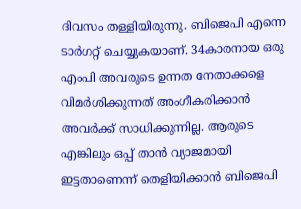ദിവസം തള്ളിയിരുന്നു. ബിജെപി എന്നെ ടാര്‍ഗറ്റ് ചെയ്യുകയാണ്. 34കാരനായ ഒരു എംപി അവരുടെ ഉന്നത നേതാക്കളെ വിമര്‍ശിക്കുന്നത് അംഗീകരിക്കാന്‍ അവര്‍ക്ക് സാധിക്കുന്നില്ല. ആരുടെ എങ്കിലും ഒപ്പ് താന്‍ വ്യാജമായി ഇട്ടതാണെന്ന് തെളിയിക്കാന്‍ ബിജെപി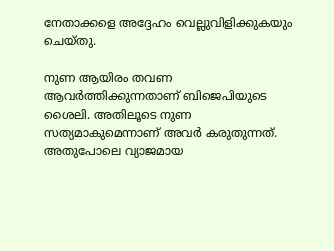നേതാക്കളെ അദ്ദേഹം വെല്ലുവിളിക്കുകയും ചെയ്തു.

നുണ ആയിരം തവണ ആവര്‍ത്തിക്കുന്നതാണ് ബിജെപിയുടെ ശൈലി. അതിലൂടെ നുണ സത്യമാകുമെന്നാണ് അവര്‍ കരുതുന്നത്. അതുപോലെ വ്യാജമായ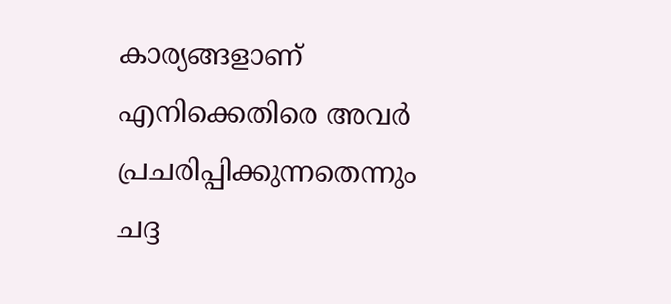കാര്യങ്ങളാണ് എനിക്കെതിരെ അവര്‍ പ്രചരിപ്പിക്കുന്നതെന്നും ചദ്ദ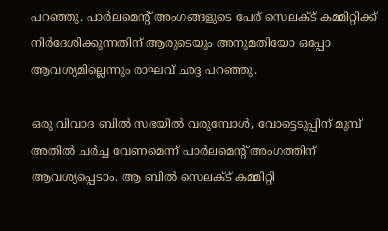പറഞ്ഞു. പാര്‍ലമെന്റ് അംഗങ്ങളുടെ പേര് സെലക്ട് കമ്മിറ്റിക്ക് നിര്‍ദേശിക്കുന്നതിന് ആരുടെയും അനുമതിയോ ഒപ്പോ ആവശ്യമില്ലെന്നും രാഘവ് ഛദ്ദ പറഞ്ഞു.

ഒരു വിവാദ ബില്‍ സഭയില്‍ വരുമ്പോള്‍, വോട്ടെടുപ്പിന് മുമ്പ് അതില്‍ ചര്‍ച്ച വേണമെന്ന് പാര്‍ലമെന്റ് അംഗത്തിന് ആവശ്യപ്പെടാം. ആ ബില്‍ സെലക്ട് കമ്മിറ്റി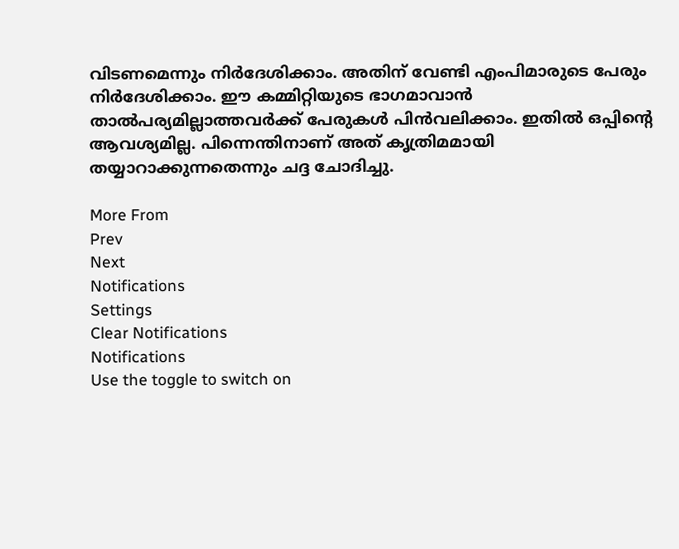വിടണമെന്നും നിര്‍ദേശിക്കാം. അതിന് വേണ്ടി എംപിമാരുടെ പേരും നിര്‍ദേശിക്കാം. ഈ കമ്മിറ്റിയുടെ ഭാഗമാവാന്‍ താല്‍പര്യമില്ലാത്തവര്‍ക്ക് പേരുകള്‍ പിന്‍വലിക്കാം. ഇതില്‍ ഒപ്പിന്റെ ആവശ്യമില്ല. പിന്നെന്തിനാണ് അത് കൃത്രിമമായി തയ്യാറാക്കുന്നതെന്നും ചദ്ദ ചോദിച്ചു.

More From
Prev
Next
Notifications
Settings
Clear Notifications
Notifications
Use the toggle to switch on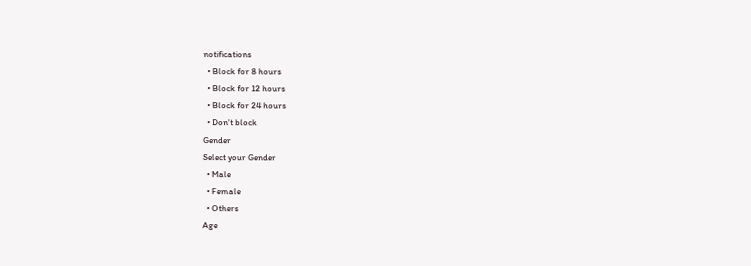notifications
  • Block for 8 hours
  • Block for 12 hours
  • Block for 24 hours
  • Don't block
Gender
Select your Gender
  • Male
  • Female
  • Others
Age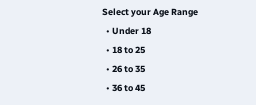Select your Age Range
  • Under 18
  • 18 to 25
  • 26 to 35
  • 36 to 45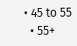• 45 to 55
  • 55+